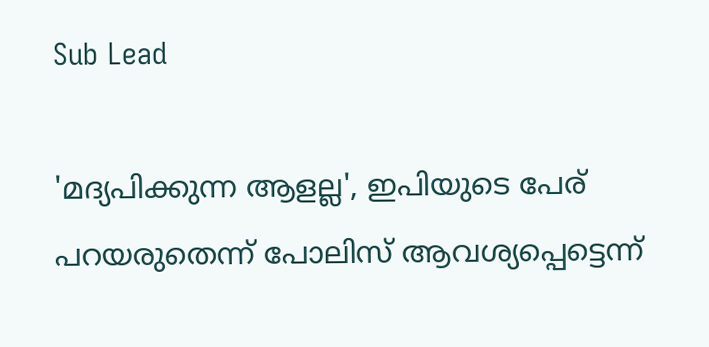Sub Lead

'മദ്യപിക്കുന്ന ആളല്ല', ഇപിയുടെ പേര് പറയരുതെന്ന് പോലിസ് ആവശ്യപ്പെട്ടെന്ന്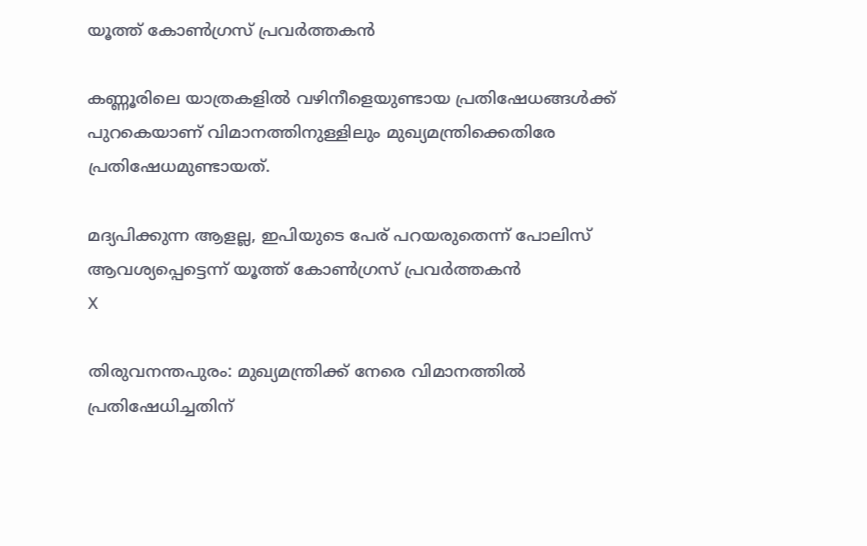യൂത്ത് കോണ്‍ഗ്രസ് പ്രവര്‍ത്തകന്‍

കണ്ണൂരിലെ യാത്രകളിൽ വഴിനീളെയുണ്ടായ പ്രതിഷേധങ്ങൾക്ക് പുറകെയാണ് വിമാനത്തിനുള്ളിലും മുഖ്യമന്ത്രിക്കെതിരേ പ്രതിഷേധമുണ്ടായത്.

മദ്യപിക്കുന്ന ആളല്ല, ഇപിയുടെ പേര് പറയരുതെന്ന് പോലിസ് ആവശ്യപ്പെട്ടെന്ന് യൂത്ത് കോണ്‍ഗ്രസ് പ്രവര്‍ത്തകന്‍
X

തിരുവനന്തപുരം: മുഖ്യമന്ത്രിക്ക് നേരെ വിമാനത്തില്‍ പ്രതിഷേധിച്ചതിന്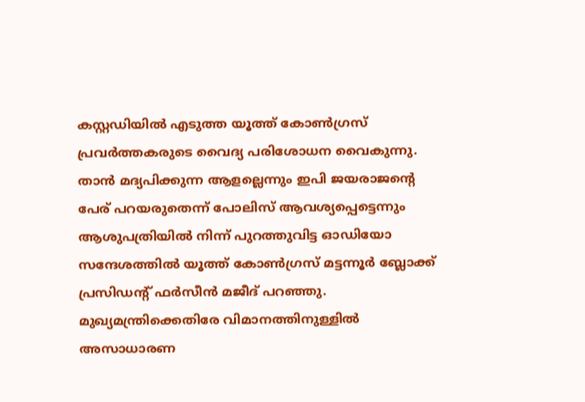കസ്റ്റഡിയില്‍ എടുത്ത യൂത്ത് കോണ്‍ഗ്രസ് പ്രവര്‍ത്തകരുടെ വൈദ്യ പരിശോധന വൈകുന്നു. താന്‍ മദ്യപിക്കുന്ന ആളല്ലെന്നും ഇപി ജയരാജന്‍റെ പേര് പറയരുതെന്ന് പോലിസ് ആവശ്യപ്പെട്ടെന്നും ആശുപത്രിയില്‍ നിന്ന് പുറത്തുവിട്ട ഓഡിയോ സന്ദേശത്തില്‍ യൂത്ത് കോൺഗ്രസ് മട്ടന്നൂർ ബ്ലോക്ക് പ്രസിഡന്‍റ് ഫര്‍സീന്‍ മജീദ് പറഞ്ഞു. മുഖ്യമന്ത്രിക്കെതിരേ വിമാനത്തിനുള്ളിൽ അസാധാരണ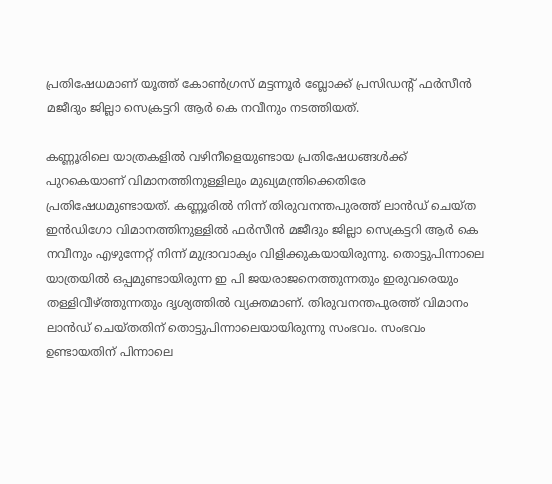പ്രതിഷേധമാണ് യൂത്ത് കോൺഗ്രസ് മട്ടന്നൂർ ബ്ലോക്ക് പ്രസിഡന്‍റ് ഫർസീൻ മജീദും ജില്ലാ സെക്രട്ടറി ആർ കെ നവീനും നടത്തിയത്.

കണ്ണൂരിലെ യാത്രകളിൽ വഴിനീളെയുണ്ടായ പ്രതിഷേധങ്ങൾക്ക് പുറകെയാണ് വിമാനത്തിനുള്ളിലും മുഖ്യമന്ത്രിക്കെതിരേ പ്രതിഷേധമുണ്ടായത്. കണ്ണൂരിൽ നിന്ന് തിരുവനന്തപുരത്ത് ലാൻഡ് ചെയ്ത ഇൻഡിഗോ വിമാനത്തിനുള്ളിൽ ഫർസീൻ മജീദും ജില്ലാ സെക്രട്ടറി ആർ കെ നവീനും എഴുന്നേറ്റ് നിന്ന് മുദ്രാവാക്യം വിളിക്കുകയായിരുന്നു. തൊട്ടുപിന്നാലെ യാത്രയിൽ ഒപ്പമുണ്ടായിരുന്ന ഇ പി ജയരാജനെത്തുന്നതും ഇരുവരെയും തള്ളിവീഴ്ത്തുന്നതും ദൃശ്യത്തിൽ വ്യക്തമാണ്. തിരുവനന്തപുരത്ത് വിമാനം ലാൻഡ് ചെയ്തതിന് തൊട്ടുപിന്നാലെയായിരുന്നു സംഭവം. സംഭവം ഉണ്ടായതിന് പിന്നാലെ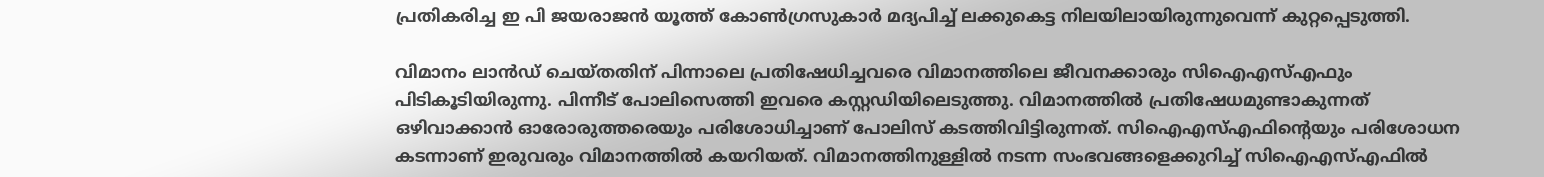പ്രതികരിച്ച ഇ പി ജയരാജൻ യൂത്ത് കോൺഗ്രസുകാർ മദ്യപിച്ച് ലക്കുകെട്ട നിലയിലായിരുന്നുവെന്ന് കുറ്റപ്പെടുത്തി.

വിമാനം ലാൻഡ് ചെയ്തതിന് പിന്നാലെ പ്രതിഷേധിച്ചവരെ വിമാനത്തിലെ ജീവനക്കാരും സിഐഎസ്എഫും പിടികൂടിയിരുന്നു. പിന്നീട് പോലിസെത്തി ഇവരെ കസ്റ്റഡിയിലെടുത്തു. വിമാനത്തിൽ പ്രതിഷേധമുണ്ടാകുന്നത് ഒഴിവാക്കാൻ ഓരോരുത്തരെയും പരിശോധിച്ചാണ് പോലിസ് കടത്തിവിട്ടിരുന്നത്. സിഐഎസ്എഫിന്‍റെയും പരിശോധന കടന്നാണ് ഇരുവരും വിമാനത്തിൽ കയറിയത്. വിമാനത്തിനുള്ളിൽ നടന്ന സംഭവങ്ങളെക്കുറിച്ച് സിഐഎസ്എഫിൽ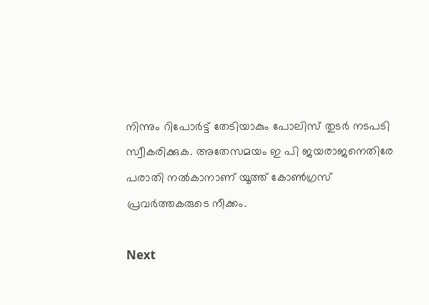നിന്നും റിപോർട്ട് തേടിയാകും പോലിസ് തുടർ നടപടി സ്വീകരിക്കുക. അതേസമയം ഇ പി ജയരാജനെതിരേ പരാതി നൽകാനാണ് യൂത്ത് കോൺഗ്രസ് പ്രവർത്തകരുടെ നീക്കം.

Next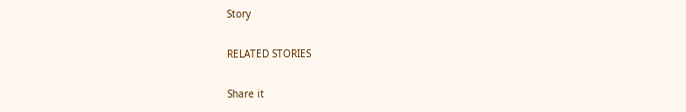Story

RELATED STORIES

Share it